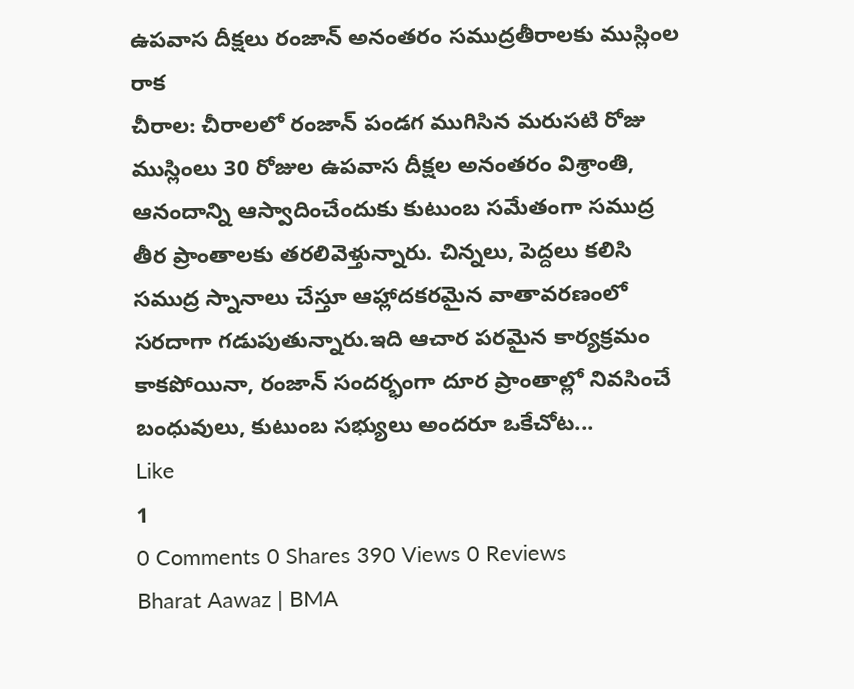ఉపవాస దీక్షలు రంజాన్ అనంతరం సముద్రతీరాలకు ముస్లింల రాక
చీరాల: చీరాలలో రంజాన్ పండగ ముగిసిన మరుసటి రోజు ముస్లింలు 30 రోజుల ఉపవాస దీక్షల అనంతరం విశ్రాంతి, ఆనందాన్ని ఆస్వాదించేందుకు కుటుంబ సమేతంగా సముద్ర తీర ప్రాంతాలకు తరలివెళ్తున్నారు. చిన్నలు, పెద్దలు కలిసి సముద్ర స్నానాలు చేస్తూ ఆహ్లాదకరమైన వాతావరణంలో సరదాగా గడుపుతున్నారు.ఇది ఆచార పరమైన కార్యక్రమం కాకపోయినా, రంజాన్ సందర్భంగా దూర ప్రాంతాల్లో నివసించే బంధువులు, కుటుంబ సభ్యులు అందరూ ఒకేచోట...
Like
1
0 Comments 0 Shares 390 Views 0 Reviews
Bharat Aawaz | BMA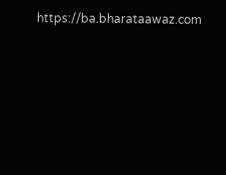https://ba.bharataawaz.com